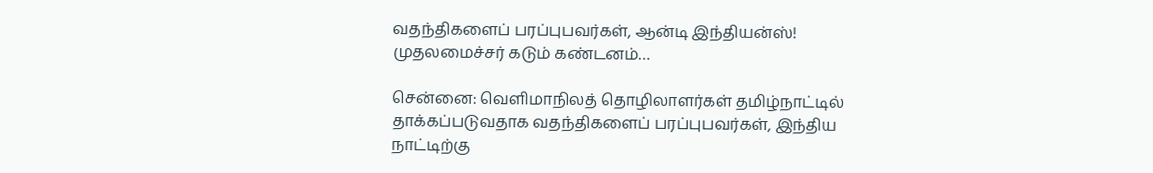வதந்திகளைப் பரப்புபவர்கள், ஆன்டி இந்தியன்ஸ்! முதலமைச்சர் கடும் கண்டனம்…

சென்னை: வெளிமாநிலத் தொழிலாளர்கள் தமிழ்நாட்டில் தாக்கப்படுவதாக வதந்திகளைப் பரப்புபவர்கள், இந்திய நாட்டிற்கு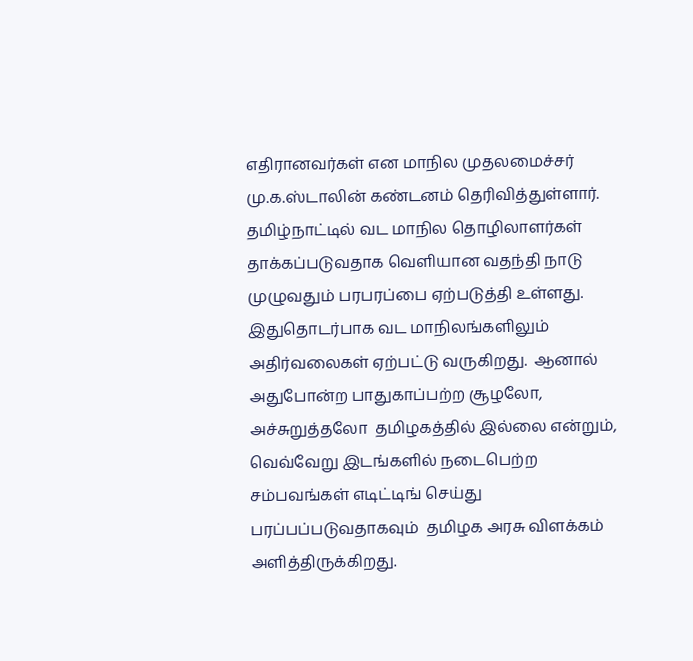எதிரானவர்கள் என மாநில முதலமைச்சர் மு.க.ஸ்டாலின் கண்டனம் தெரிவித்துள்ளார். தமிழ்நாட்டில் வட மாநில தொழிலாளர்கள் தாக்கப்படுவதாக வெளியான வதந்தி நாடு முழுவதும் பரபரப்பை ஏற்படுத்தி உள்ளது. இதுதொடர்பாக வட மாநிலங்களிலும் அதிர்வலைகள் ஏற்பட்டு வருகிறது.  ஆனால் அதுபோன்ற பாதுகாப்பற்ற சூழலோ, அச்சுறுத்தலோ  தமிழகத்தில் இல்லை என்றும், வெவ்வேறு இடங்களில் நடைபெற்ற சம்பவங்கள் எடிட்டிங் செய்து பரப்பப்படுவதாகவும்  தமிழக அரசு விளக்கம் அளித்திருக்கிறது.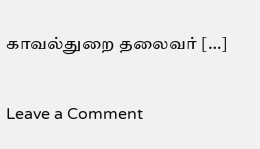காவல்துறை தலைவர் […]

Leave a Comment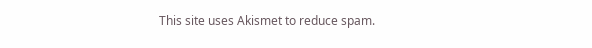This site uses Akismet to reduce spam.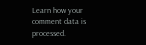Learn how your comment data is processed.